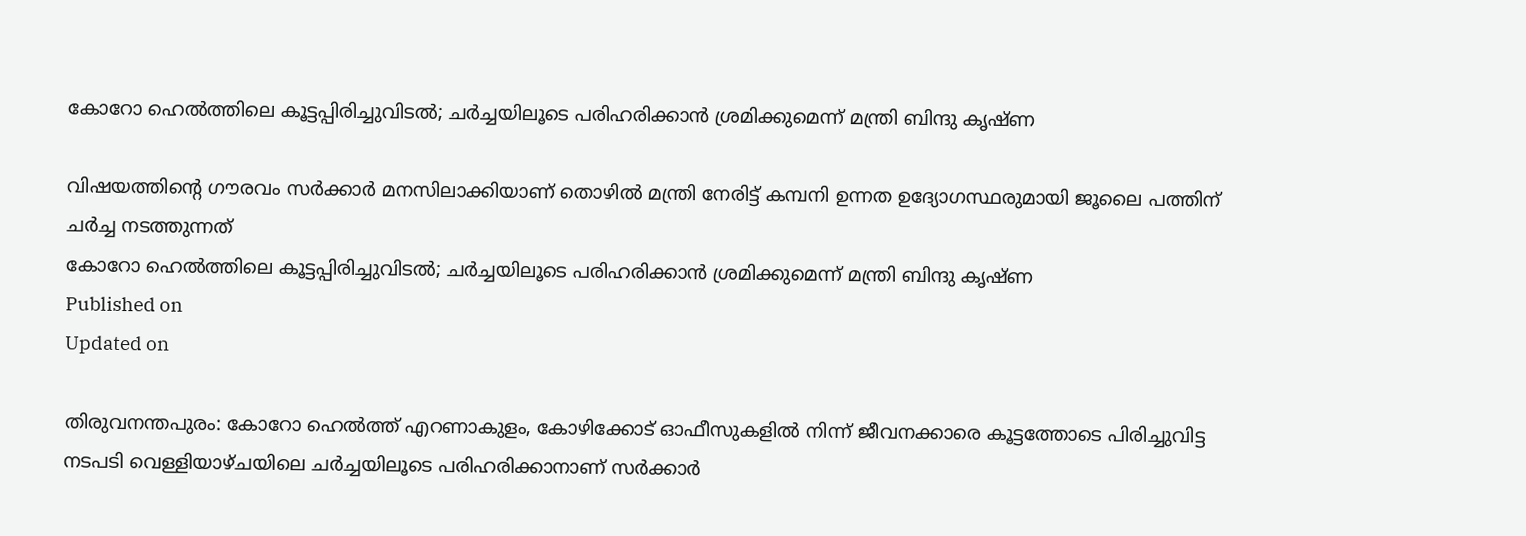കോറോ ഹെൽത്തിലെ കൂട്ടപ്പിരിച്ചുവിടൽ; ചർച്ചയിലൂടെ പരിഹരിക്കാൻ ശ്രമിക്കുമെന്ന് മന്ത്രി ബിന്ദു കൃഷ്ണ

വിഷയത്തിന്റെ ഗൗരവം സർക്കാർ മനസിലാക്കിയാണ് തൊഴിൽ മന്ത്രി നേരിട്ട് കമ്പനി ഉന്നത ഉദ്യോഗസ്ഥരുമായി ജൂലൈ പത്തിന് ചർച്ച നടത്തുന്നത്
കോറോ ഹെൽത്തിലെ കൂട്ടപ്പിരിച്ചുവിടൽ; ചർച്ചയിലൂടെ പരിഹരിക്കാൻ ശ്രമിക്കുമെന്ന് മന്ത്രി ബിന്ദു കൃഷ്ണ
Published on
Updated on

തിരുവനന്തപുരം: കോറോ ഹെൽത്ത് എറണാകുളം, കോഴിക്കോട് ഓഫീസുകളിൽ നിന്ന് ജീവനക്കാരെ കൂട്ടത്തോടെ പിരിച്ചുവിട്ട നടപടി വെള്ളിയാഴ്ചയിലെ ചർച്ചയിലൂടെ പരിഹരിക്കാനാണ് സർക്കാർ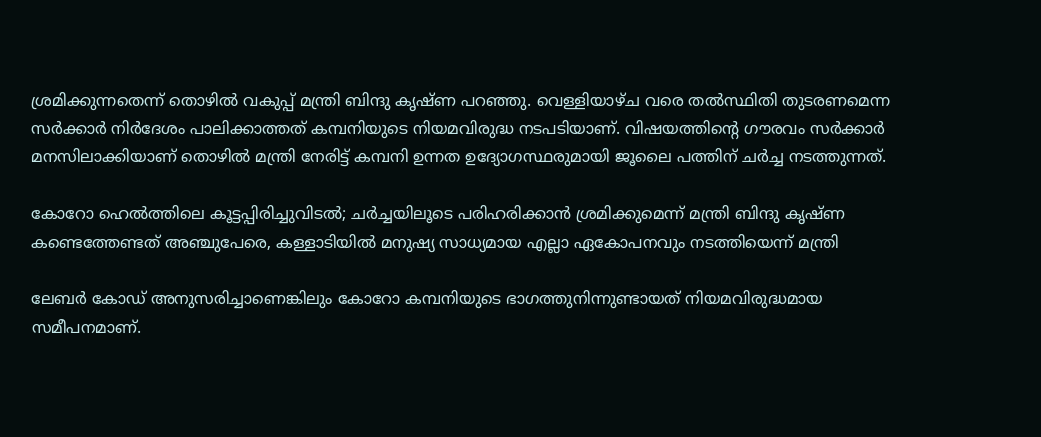ശ്രമിക്കുന്നതെന്ന് തൊഴിൽ വകുപ്പ് മന്ത്രി ബിന്ദു കൃഷ്ണ പറഞ്ഞു. വെള്ളിയാഴ്ച വരെ തൽസ്ഥിതി തുടരണമെന്ന സർക്കാർ നിർദേശം പാലിക്കാത്തത് കമ്പനിയുടെ നിയമവിരുദ്ധ നടപടിയാണ്. വിഷയത്തിന്റെ ഗൗരവം സർക്കാർ മനസിലാക്കിയാണ് തൊഴിൽ മന്ത്രി നേരിട്ട് കമ്പനി ഉന്നത ഉദ്യോഗസ്ഥരുമായി ജൂലൈ പത്തിന് ചർച്ച നടത്തുന്നത്.

കോറോ ഹെൽത്തിലെ കൂട്ടപ്പിരിച്ചുവിടൽ; ചർച്ചയിലൂടെ പരിഹരിക്കാൻ ശ്രമിക്കുമെന്ന് മന്ത്രി ബിന്ദു കൃഷ്ണ
കണ്ടെത്തേണ്ടത് അഞ്ചുപേരെ, കള്ളാടിയിൽ മനുഷ്യ സാധ്യമായ എല്ലാ ഏകോപനവും നടത്തിയെന്ന് മന്ത്രി

ലേബർ കോഡ് അനുസരിച്ചാണെങ്കിലും കോറോ കമ്പനിയുടെ ഭാഗത്തുനിന്നുണ്ടായത് നിയമവിരുദ്ധമായ സമീപനമാണ്.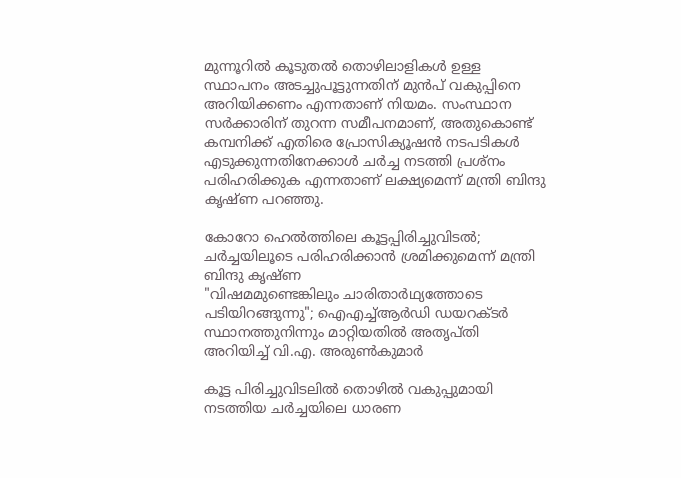മുന്നൂറിൽ കൂടുതൽ തൊഴിലാളികൾ ഉള്ള സ്ഥാപനം അടച്ചുപൂട്ടുന്നതിന് മുൻപ് വകുപ്പിനെ അറിയിക്കണം എന്നതാണ് നിയമം. സംസ്ഥാന സർക്കാരിന് തുറന്ന സമീപനമാണ്, അതുകൊണ്ട് കമ്പനിക്ക് എതിരെ പ്രോസിക്യൂഷൻ നടപടികൾ എടുക്കുന്നതിനേക്കാൾ ചർച്ച നടത്തി പ്രശ്നം പരിഹരിക്കുക എന്നതാണ് ലക്ഷ്യമെന്ന് മന്ത്രി ബിന്ദു കൃഷ്ണ പറഞ്ഞു.

കോറോ ഹെൽത്തിലെ കൂട്ടപ്പിരിച്ചുവിടൽ; ചർച്ചയിലൂടെ പരിഹരിക്കാൻ ശ്രമിക്കുമെന്ന് മന്ത്രി ബിന്ദു കൃഷ്ണ
"വിഷമമുണ്ടെങ്കിലും ചാരിതാർഥ്യത്തോടെ പടിയിറങ്ങുന്നു"; ഐഎച്ച്ആർഡി ഡയറക്ടർ സ്ഥാനത്തുനിന്നും മാറ്റിയതിൽ അതൃപ്തി അറിയിച്ച് വി.എ. അരുൺകുമാർ

കൂട്ട പിരിച്ചുവിടലിൽ തൊഴിൽ വകുപ്പുമായി നടത്തിയ ചർച്ചയിലെ ധാരണ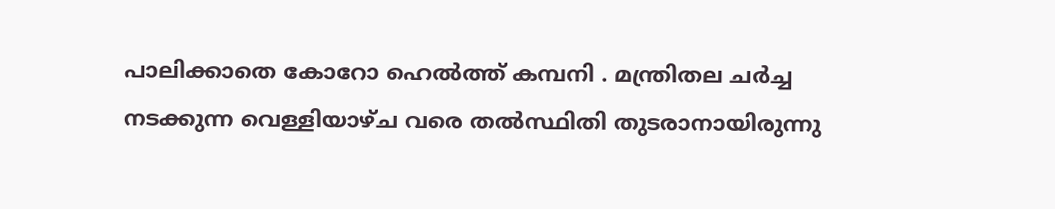പാലിക്കാതെ കോറോ ഹെൽത്ത് കമ്പനി . മന്ത്രിതല ചർച്ച നടക്കുന്ന വെള്ളിയാഴ്ച വരെ തൽസ്ഥിതി തുടരാനായിരുന്നു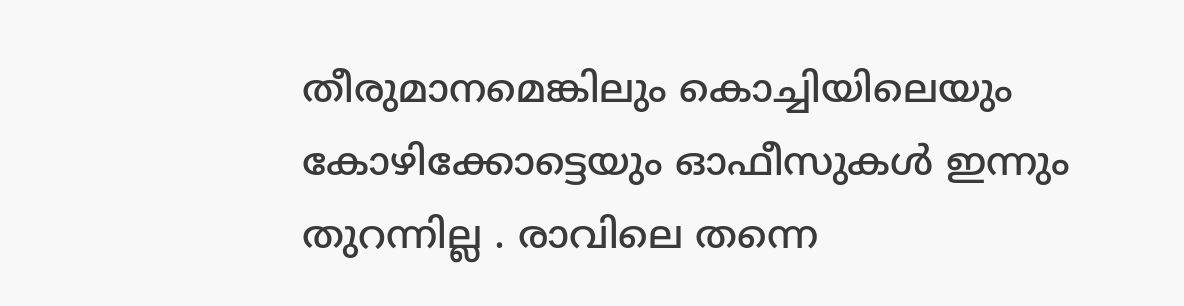തീരുമാനമെങ്കിലും കൊച്ചിയിലെയും കോഴിക്കോട്ടെയും ഓഫീസുകൾ ഇന്നും തുറന്നില്ല . രാവിലെ തന്നെ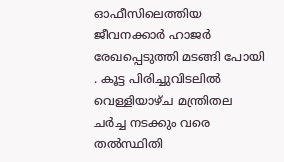ഓഫീസിലെത്തിയ ജീവനക്കാർ ഹാജർ രേഖപ്പെടുത്തി മടങ്ങി പോയി . കൂട്ട പിരിച്ചുവിടലിൽ വെള്ളിയാഴ്ച മന്ത്രിതല ചർച്ച നടക്കും വരെ തൽസ്ഥിതി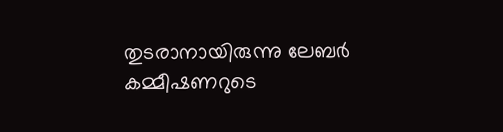തുടരാനായിരുന്നു ലേബർ കമ്മീഷണറുടെ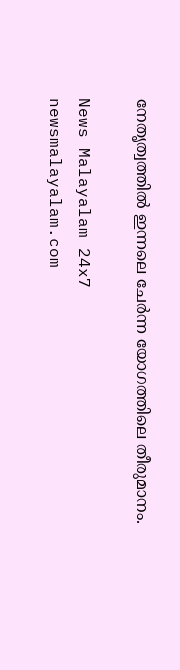നേതൃത്വത്തിൽ ഇന്നലെ ചേർന്ന യോഗത്തിലെ തീരുമാനം.

News Malayalam 24x7
newsmalayalam.com